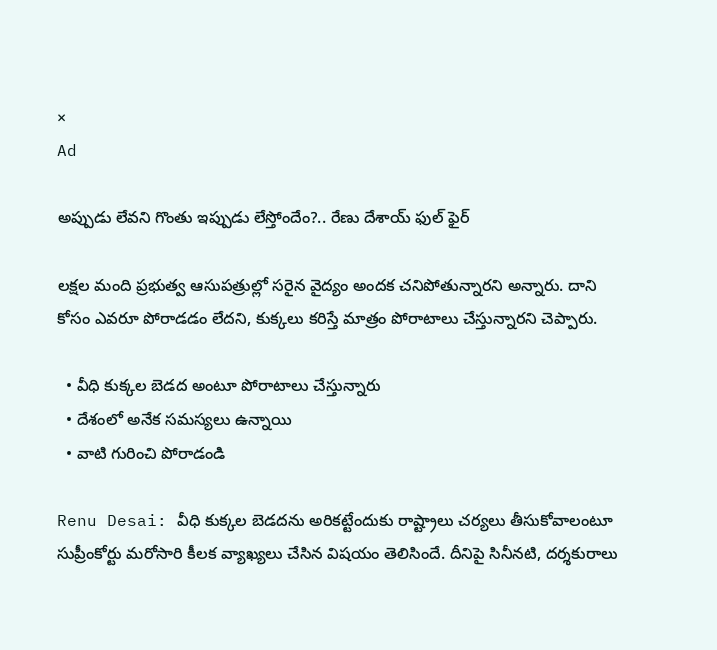×
Ad

అప్పుడు లేవని గొంతు ఇప్పుడు లేస్తోందేం?.. రేణు దేశాయ్ ఫుల్ ఫైర్

లక్షల మంది ప్రభుత్వ ఆసుపత్రుల్లో సరైన వైద్యం అందక చనిపోతున్నారని అన్నారు. దాని కోసం ఎవరూ పోరాడడం లేదని, కుక్కలు కరిస్తే మాత్రం పోరాటాలు చేస్తున్నారని చెప్పారు.

  • వీధి కుక్కల బెడద అంటూ పోరాటాలు చేస్తున్నారు
  • దేశంలో అనేక సమస్యలు ఉన్నాయి
  • వాటి గురించి పోరాడండి

Renu Desai: వీధి కుక్కల బెడదను అరికట్టేందుకు రాష్ట్రాలు చర్యలు తీసుకోవాలంటూ సుప్రీంకోర్టు మరోసారి కీలక వ్యాఖ్యలు చేసిన విషయం తెలిసిందే. దీనిపై సినీనటి, దర్శకురాలు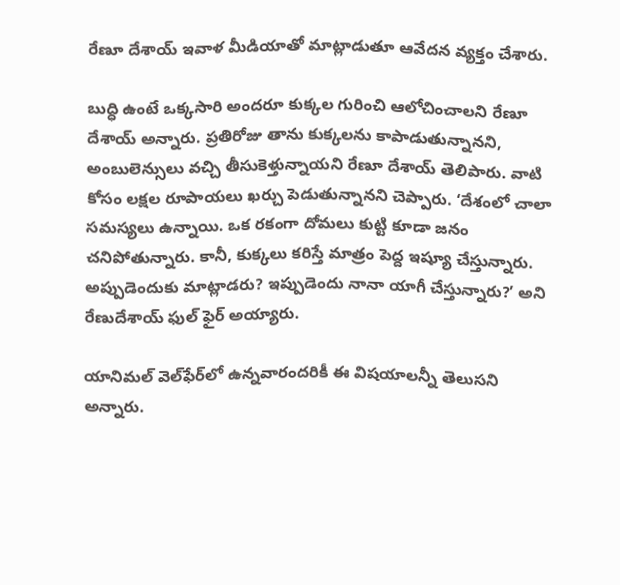రేణూ దేశాయ్‌ ఇవాళ మీడియాతో మాట్లాడుతూ ఆవేదన వ్యక్తం చేశారు.

బుద్ధి ఉంటే ఒక్కసారి అందరూ కుక్కల గురించి ఆలోచించాలని రేణూ దేశాయ్‌ అన్నారు. ప్రతిరోజు తాను కుక్కలను కాపాడుతున్నానని, అంబులెన్సులు వచ్చి తీసుకెళ్తున్నాయని రేణూ దేశాయ్ తెలిపారు. వాటి కోసం లక్షల రూపాయలు ఖర్చు పెడుతున్నానని చెప్పారు. ‘దేశంలో చాలా సమస్యలు ఉన్నాయి. ఒక రకంగా దోమలు కుట్టి కూడా జనం చనిపోతున్నారు. కానీ, కుక్కలు కరిస్తే మాత్రం పెద్ద ఇష్యూ చేస్తున్నారు. అప్పుడెందుకు మాట్లాడరు? ఇప్పుడెందు నానా యాగీ చేస్తున్నారు?’ అని రేణుదేశాయ్ ఫుల్ ఫైర్ అయ్యారు.

యానిమల్‌ వెల్‌ఫేర్‌లో ఉన్నవారందరికీ ఈ విషయాలన్నీ తెలుసని అన్నారు.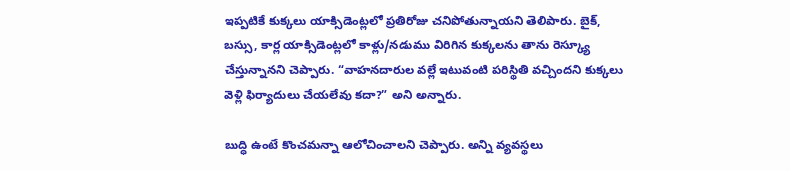ఇప్పటికే కుక్కలు యాక్సిడెంట్లలో ప్రతిరోజు చనిపోతున్నాయని తెలిపారు. బైక్‌, బస్సు, కార్ల యాక్సిడెంట్లలో కాళ్లు/నడుము విరిగిన కుక్కలను తాను రెస్క్యూ చేస్తున్నానని చెప్పారు. “వాహనదారుల వల్లే ఇటువంటి పరిస్థితి వచ్చిందని కుక్కలు వెళ్లి ఫిర్యాదులు చేయలేవు కదా?” అని అన్నారు.

బుద్ధి ఉంటే కొంచమన్నా ఆలోచించాలని చెప్పారు. అన్ని వ్యవస్థలు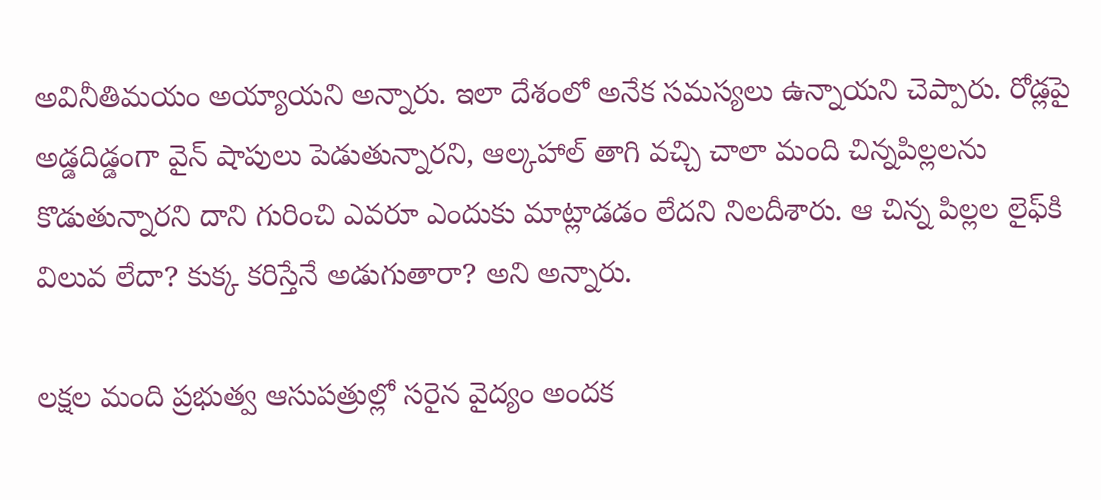అవినీతిమయం అయ్యాయని అన్నారు. ఇలా దేశంలో అనేక సమస్యలు ఉన్నాయని చెప్పారు. రోడ్లపై అడ్డదిడ్డంగా వైన్‌ షాపులు పెడుతున్నారని, ఆల్కహాల్ తాగి వచ్చి చాలా మంది చిన్నపిల్లలను కొడుతున్నారని దాని గురించి ఎవరూ ఎందుకు మాట్లాడడం లేదని నిలదీశారు. ఆ చిన్న పిల్లల లైఫ్‌కి విలువ లేదా? కుక్క కరిస్తేనే అడుగుతారా? అని అన్నారు.

లక్షల మంది ప్రభుత్వ ఆసుపత్రుల్లో సరైన వైద్యం అందక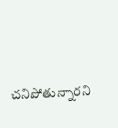చనిపోతున్నారని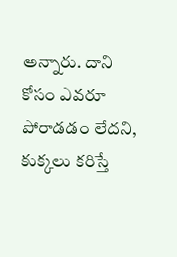అన్నారు. దాని కోసం ఎవరూ పోరాడడం లేదని, కుక్కలు కరిస్తే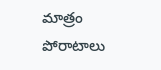మాత్రం పోరాటాలు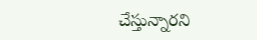చేస్తున్నారని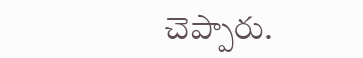చెప్పారు.